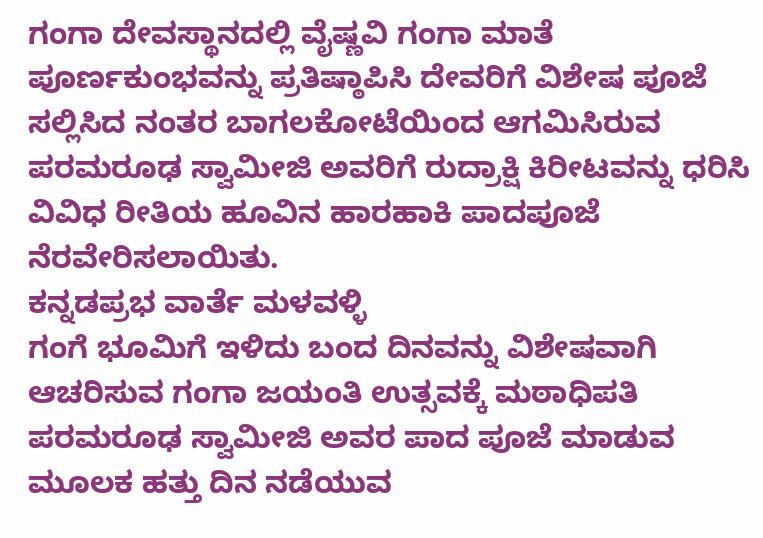ಗಂಗಾ ದೇವಸ್ಥಾನದಲ್ಲಿ ವೈಷ್ಣವಿ ಗಂಗಾ ಮಾತೆ ಪೂರ್ಣಕುಂಭವನ್ನು ಪ್ರತಿಷ್ಠಾಪಿಸಿ ದೇವರಿಗೆ ವಿಶೇಷ ಪೂಜೆ ಸಲ್ಲಿಸಿದ ನಂತರ ಬಾಗಲಕೋಟೆಯಿಂದ ಆಗಮಿಸಿರುವ ಪರಮರೂಢ ಸ್ವಾಮೀಜಿ ಅವರಿಗೆ ರುದ್ರಾಕ್ಷಿ ಕಿರೀಟವನ್ನು ಧರಿಸಿ ವಿವಿಧ ರೀತಿಯ ಹೂವಿನ ಹಾರಹಾಕಿ ಪಾದಪೂಜೆ ನೆರವೇರಿಸಲಾಯಿತು.
ಕನ್ನಡಪ್ರಭ ವಾರ್ತೆ ಮಳವಳ್ಳಿ
ಗಂಗೆ ಭೂಮಿಗೆ ಇಳಿದು ಬಂದ ದಿನವನ್ನು ವಿಶೇಷವಾಗಿ ಆಚರಿಸುವ ಗಂಗಾ ಜಯಂತಿ ಉತ್ಸವಕ್ಕೆ ಮಠಾಧಿಪತಿ ಪರಮರೂಢ ಸ್ವಾಮೀಜಿ ಅವರ ಪಾದ ಪೂಜೆ ಮಾಡುವ ಮೂಲಕ ಹತ್ತು ದಿನ ನಡೆಯುವ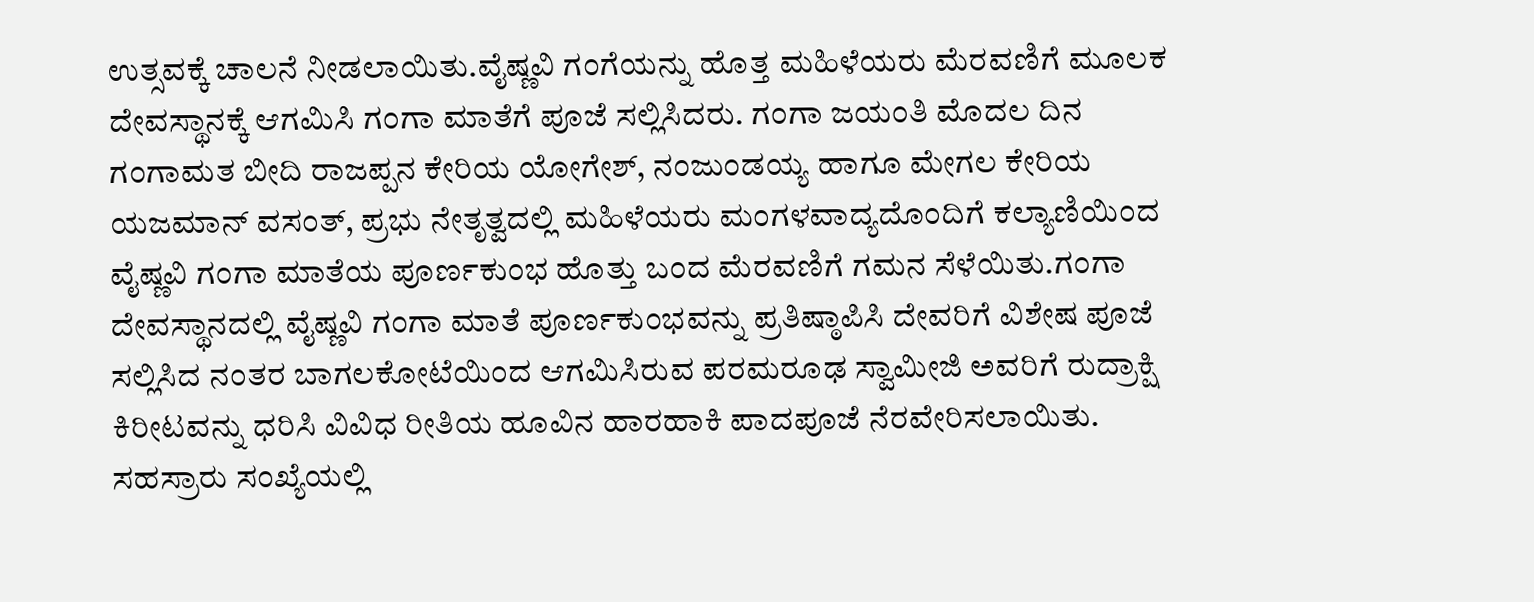ಉತ್ಸವಕ್ಕೆ ಚಾಲನೆ ನೀಡಲಾಯಿತು.ವೈಷ್ಣವಿ ಗಂಗೆಯನ್ನು ಹೊತ್ತ ಮಹಿಳೆಯರು ಮೆರವಣಿಗೆ ಮೂಲಕ ದೇವಸ್ಥಾನಕ್ಕೆ ಆಗಮಿಸಿ ಗಂಗಾ ಮಾತೆಗೆ ಪೂಜೆ ಸಲ್ಲಿಸಿದರು. ಗಂಗಾ ಜಯಂತಿ ಮೊದಲ ದಿನ ಗಂಗಾಮತ ಬೀದಿ ರಾಜಪ್ಪನ ಕೇರಿಯ ಯೋಗೇಶ್, ನಂಜುಂಡಯ್ಯ ಹಾಗೂ ಮೇಗಲ ಕೇರಿಯ ಯಜಮಾನ್ ವಸಂತ್, ಪ್ರಭು ನೇತೃತ್ವದಲ್ಲಿ ಮಹಿಳೆಯರು ಮಂಗಳವಾದ್ಯದೊಂದಿಗೆ ಕಲ್ಯಾಣಿಯಿಂದ ವೈಷ್ಣವಿ ಗಂಗಾ ಮಾತೆಯ ಪೂರ್ಣಕುಂಭ ಹೊತ್ತು ಬಂದ ಮೆರವಣಿಗೆ ಗಮನ ಸೆಳೆಯಿತು.ಗಂಗಾ ದೇವಸ್ಥಾನದಲ್ಲಿ ವೈಷ್ಣವಿ ಗಂಗಾ ಮಾತೆ ಪೂರ್ಣಕುಂಭವನ್ನು ಪ್ರತಿಷ್ಠಾಪಿಸಿ ದೇವರಿಗೆ ವಿಶೇಷ ಪೂಜೆ ಸಲ್ಲಿಸಿದ ನಂತರ ಬಾಗಲಕೋಟೆಯಿಂದ ಆಗಮಿಸಿರುವ ಪರಮರೂಢ ಸ್ವಾಮೀಜಿ ಅವರಿಗೆ ರುದ್ರಾಕ್ಷಿ ಕಿರೀಟವನ್ನು ಧರಿಸಿ ವಿವಿಧ ರೀತಿಯ ಹೂವಿನ ಹಾರಹಾಕಿ ಪಾದಪೂಜೆ ನೆರವೇರಿಸಲಾಯಿತು.
ಸಹಸ್ರಾರು ಸಂಖ್ಯೆಯಲ್ಲಿ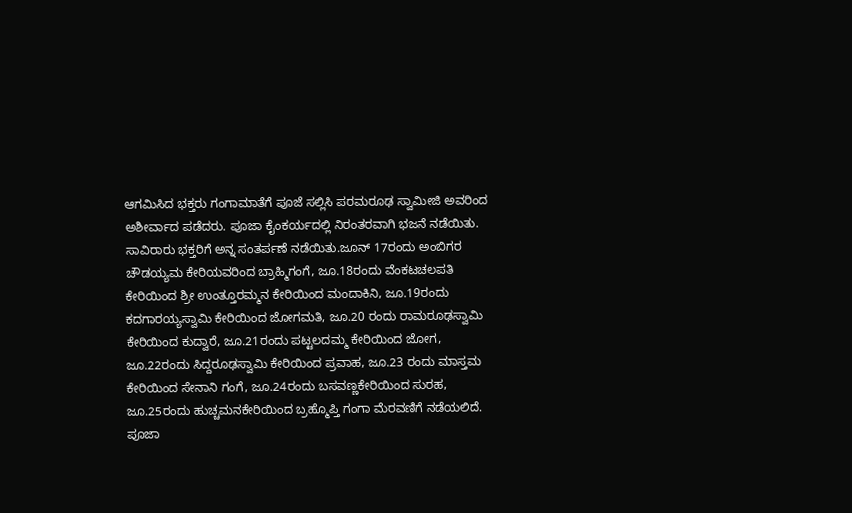ಆಗಮಿಸಿದ ಭಕ್ತರು ಗಂಗಾಮಾತೆಗೆ ಪೂಜೆ ಸಲ್ಲಿಸಿ ಪರಮರೂಢ ಸ್ವಾಮೀಜಿ ಅವರಿಂದ ಅಶೀರ್ವಾದ ಪಡೆದರು. ಪೂಜಾ ಕೈಂಕರ್ಯದಲ್ಲಿ ನಿರಂತರವಾಗಿ ಭಜನೆ ನಡೆಯಿತು. ಸಾವಿರಾರು ಭಕ್ತರಿಗೆ ಅನ್ನ ಸಂತರ್ಪಣೆ ನಡೆಯಿತು.ಜೂನ್ 17ರಂದು ಅಂಬಿಗರ ಚೌಡಯ್ಯಮ ಕೇರಿಯವರಿಂದ ಬ್ರಾಹ್ಮಿಗಂಗೆ, ಜೂ.18ರಂದು ವೆಂಕಟಚಲಪತಿ ಕೇರಿಯಿಂದ ಶ್ರೀ ಉಂತ್ತೂರಮ್ಮನ ಕೇರಿಯಿಂದ ಮಂದಾಕಿನಿ, ಜೂ.19ರಂದು ಕದಗಾರಯ್ಯಸ್ವಾಮಿ ಕೇರಿಯಿಂದ ಜೋಗಮತಿ, ಜೂ.20 ರಂದು ರಾಮರೂಢಸ್ವಾಮಿ ಕೇರಿಯಿಂದ ಕುದ್ವಾರೆ, ಜೂ.21ರಂದು ಪಟ್ಟಲದಮ್ಮ ಕೇರಿಯಿಂದ ಜೋಗ, ಜೂ.22ರಂದು ಸಿದ್ದರೂಢಸ್ವಾಮಿ ಕೇರಿಯಿಂದ ಪ್ರವಾಹ, ಜೂ.23 ರಂದು ಮಾಸ್ತಮ ಕೇರಿಯಿಂದ ಸೇನಾನಿ ಗಂಗೆ, ಜೂ.24ರಂದು ಬಸವಣ್ಣಕೇರಿಯಿಂದ ಸುರಹ, ಜೂ.25ರಂದು ಹುಚ್ಚಮನಕೇರಿಯಿಂದ ಬ್ರಹ್ಮೊಪ್ತಿ ಗಂಗಾ ಮೆರವಣಿಗೆ ನಡೆಯಲಿದೆ.
ಪೂಜಾ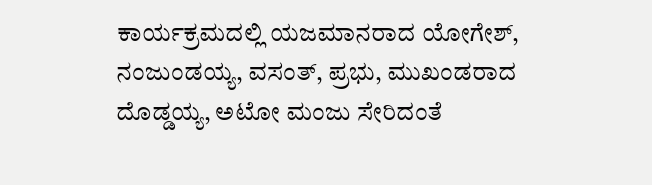ಕಾರ್ಯಕ್ರಮದಲ್ಲಿ ಯಜಮಾನರಾದ ಯೋಗೇಶ್, ನಂಜುಂಡಯ್ಯ, ವಸಂತ್, ಪ್ರಭು, ಮುಖಂಡರಾದ ದೊಡ್ಡಯ್ಯ, ಅಟೋ ಮಂಜು ಸೇರಿದಂತೆ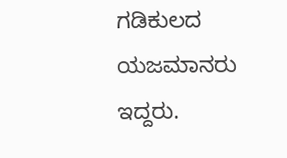ಗಡಿಕುಲದ ಯಜಮಾನರು ಇದ್ದರು.